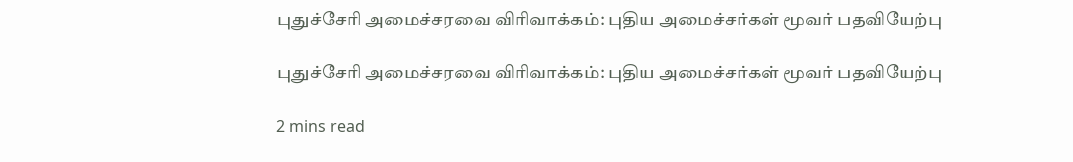புதுச்சேரி அமைச்சரவை விரிவாக்கம்: புதிய அமைச்சர்கள் மூவர் பதவியேற்பு

புதுச்சேரி அமைச்சரவை விரிவாக்கம்: புதிய அமைச்சர்கள் மூவர் பதவியேற்பு

2 mins read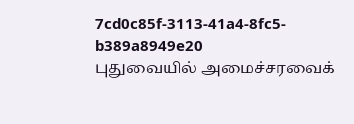7cd0c85f-3113-41a4-8fc5-b389a8949e20
புதுவையில் அமைச்சரவைக்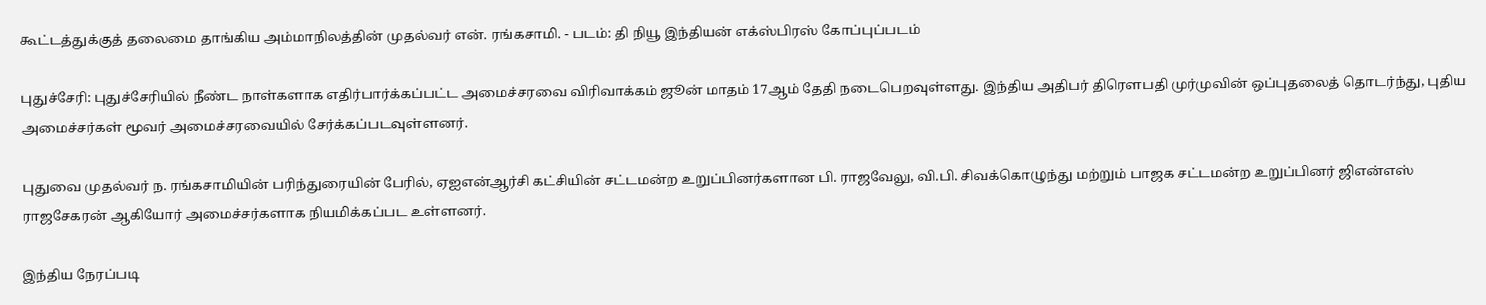கூட்டத்துக்குத் தலைமை தாங்கிய அம்மாநிலத்தின் முதல்வர் என். ரங்கசாமி. - படம்: தி நியூ இந்தியன் எக்ஸ்பிரஸ் கோப்புப்படம்

புதுச்சேரி: புதுச்சேரியில் நீண்ட நாள்களாக எதிர்பார்க்கப்பட்ட அமைச்சரவை விரிவாக்கம் ஜூன் மாதம் 17ஆம் தேதி நடைபெறவுள்ளது. இந்திய அதிபர் திரௌபதி முர்முவின் ஒப்புதலைத் தொடர்ந்து, புதிய அமைச்சர்கள் மூவர் அமைச்சரவையில் சேர்க்கப்படவுள்ளனர்.

புதுவை முதல்வர் ந. ரங்கசாமியின் பரிந்துரையின் பேரில், ஏஐஎன்ஆர்சி கட்சியின் சட்டமன்ற உறுப்பினர்களான பி. ராஜவேலு, வி.பி. சிவக்கொழுந்து மற்றும் பாஜக சட்டமன்ற உறுப்பினர் ஜிஎன்எஸ் ராஜசேகரன் ஆகியோர் அமைச்சர்களாக நியமிக்கப்பட உள்ளனர்.

இந்திய நேரப்படி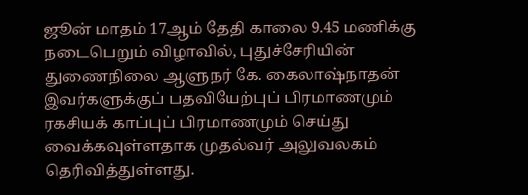ஜூன் மாதம் 17ஆம் தேதி காலை 9.45 மணிக்கு நடைபெறும் விழாவில், புதுச்சேரியின் துணைநிலை ஆளுநர் கே. கைலாஷ்நாதன் இவர்களுக்குப் பதவியேற்புப் பிரமாணமும் ரகசியக் காப்புப் பிரமாணமும் செய்து வைக்கவுள்ளதாக முதல்வர் அலுவலகம் தெரிவித்துள்ளது.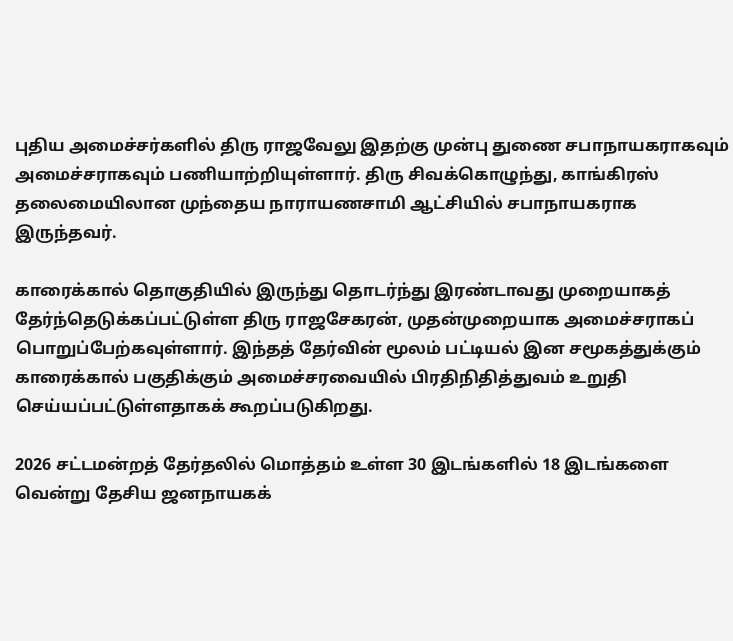புதிய அமைச்சர்களில் திரு ராஜவேலு இதற்கு முன்பு துணை சபாநாயகராகவும் அமைச்சராகவும் பணியாற்றியுள்ளார். திரு சிவக்கொழுந்து, காங்கிரஸ் தலைமையிலான முந்தைய நாராயணசாமி ஆட்சியில் சபாநாயகராக இருந்தவர்.

காரைக்கால் தொகுதியில் இருந்து தொடர்ந்து இரண்டாவது முறையாகத் தேர்ந்தெடுக்கப்பட்டுள்ள திரு ராஜசேகரன், முதன்முறையாக அமைச்சராகப் பொறுப்பேற்கவுள்ளார். இந்தத் தேர்வின் மூலம் பட்டியல் இன சமூகத்துக்கும் காரைக்கால் பகுதிக்கும் அமைச்சரவையில் பிரதிநிதித்துவம் உறுதி செய்யப்பட்டுள்ளதாகக் கூறப்படுகிறது.

2026 சட்டமன்றத் தேர்தலில் மொத்தம் உள்ள 30 இடங்களில் 18 இடங்களை வென்று தேசிய ஜனநாயகக்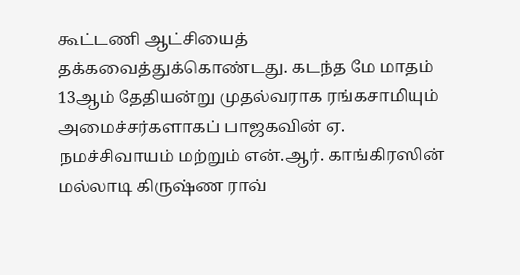கூட்டணி ஆட்சியைத் தக்கவைத்துக்கொண்டது. கடந்த மே மாதம் 13ஆம் தேதியன்று முதல்வராக ரங்கசாமியும் அமைச்சர்களாகப் பாஜகவின் ஏ. நமச்சிவாயம் மற்றும் என்.ஆர். காங்கிரஸின் மல்லாடி கிருஷ்ண ராவ்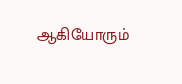ஆகியோரும்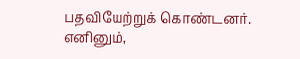பதவியேற்றுக் கொண்டனர். எனினும்,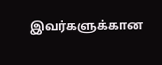இவர்களுக்கான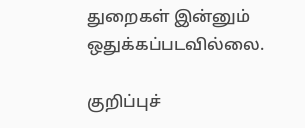துறைகள் இன்னும் ஒதுக்கப்படவில்லை.

குறிப்புச்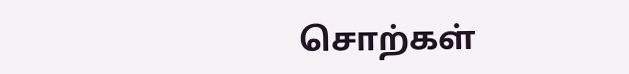சொற்கள்